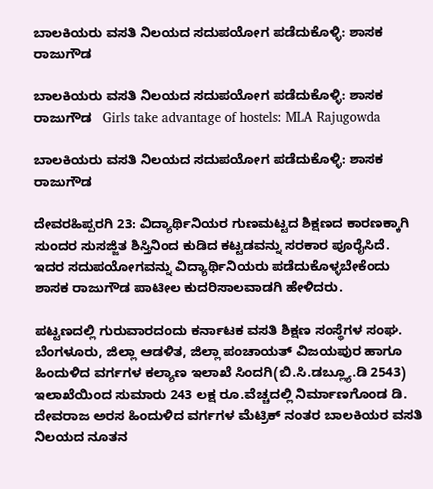ಬಾಲಕಿಯರು ವಸತಿ ನಿಲಯದ ಸದುಪಯೋಗ ಪಡೆದುಕೊಳ್ಳಿ: ಶಾಸಕ ರಾಜುಗೌಡ

ಬಾಲಕಿಯರು ವಸತಿ ನಿಲಯದ ಸದುಪಯೋಗ ಪಡೆದುಕೊಳ್ಳಿ: ಶಾಸಕ ರಾಜುಗೌಡ   Girls take advantage of hostels: MLA Rajugowda

ಬಾಲಕಿಯರು ವಸತಿ ನಿಲಯದ ಸದುಪಯೋಗ ಪಡೆದುಕೊಳ್ಳಿ: ಶಾಸಕ ರಾಜುಗೌಡ

ದೇವರಹಿಪ್ಪರಗಿ 23: ವಿದ್ಯಾರ್ಥಿನಿಯರ ಗುಣಮಟ್ಟದ ಶಿಕ್ಷಣದ ಕಾರಣಕ್ಕಾಗಿ ಸುಂದರ ಸುಸಜ್ಜಿತ ಶಿಸ್ತಿನಿಂದ ಕುಡಿದ ಕಟ್ಟಡವನ್ನು ಸರಕಾರ ಪೂರೈಸಿದೆ. ಇದರ ಸದುಪಯೋಗವನ್ನು ವಿದ್ಯಾರ್ಥಿನಿಯರು ಪಡೆದುಕೊಳ್ಳಬೇಕೆಂದು ಶಾಸಕ ರಾಜುಗೌಡ ಪಾಟೀಲ ಕುದರಿಸಾಲವಾಡಗಿ ಹೇಳಿದರು.

ಪಟ್ಟಣದಲ್ಲಿ ಗುರುವಾರದಂದು ಕರ್ನಾಟಕ ವಸತಿ ಶಿಕ್ಷಣ ಸಂಸ್ಥೆಗಳ ಸಂಘ. ಬೆಂಗಳೂರು, ಜಿಲ್ಲಾ ಆಡಳಿತ, ಜಿಲ್ಲಾ ಪಂಚಾಯತ್ ವಿಜಯಪುರ ಹಾಗೂ ಹಿಂದುಳಿದ ವರ್ಗಗಳ ಕಲ್ಯಾಣ ಇಲಾಖೆ ಸಿಂದಗಿ(ಬಿ.ಸಿ.ಡಬ್ಲ್ಯೂ.ಡಿ 2543) ಇಲಾಖೆಯಿಂದ ಸುಮಾರು 243 ಲಕ್ಷ ರೂ.ವೆಚ್ಚದಲ್ಲಿ ನಿರ್ಮಾಣಗೊಂಡ ಡಿ. ದೇವರಾಜ ಅರಸ ಹಿಂದುಳಿದ ವರ್ಗಗಳ ಮೆಟ್ರಿಕ್ ನಂತರ ಬಾಲಕಿಯರ ವಸತಿ ನಿಲಯದ ನೂತನ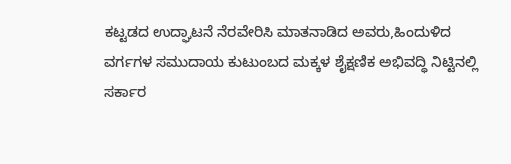ಕಟ್ಟಡದ ಉದ್ಘಾಟನೆ ನೆರವೇರಿಸಿ ಮಾತನಾಡಿದ ಅವರು,ಹಿಂದುಳಿದ ವರ್ಗಗಳ ಸಮುದಾಯ ಕುಟುಂಬದ ಮಕ್ಕಳ ಶೈಕ್ಷಣಿಕ ಅಭಿವದ್ಧಿ ನಿಟ್ಟಿನಲ್ಲಿ ಸರ್ಕಾರ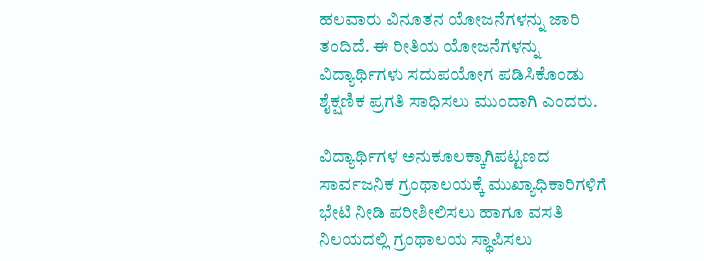ಹಲವಾರು ವಿನೂತನ ಯೋಜನೆಗಳನ್ನು ಜಾರಿ ತಂದಿದೆ. ಈ ರೀತಿಯ ಯೋಜನೆಗಳನ್ನು ವಿದ್ಯಾರ್ಥಿಗಳು ಸದುಪಯೋಗ ಪಡಿಸಿಕೊಂಡು ಶೈಕ್ಷಣಿಕ ಪ್ರಗತಿ ಸಾಧಿಸಲು ಮುಂದಾಗಿ ಎಂದರು.

ವಿದ್ಯಾರ್ಥಿಗಳ ಅನುಕೂಲಕ್ಕಾಗಿಪಟ್ಟಣದ ಸಾರ್ವಜನಿಕ ಗ್ರಂಥಾಲಯಕ್ಕೆ ಮುಖ್ಯಾಧಿಕಾರಿಗಳಿಗೆ ಭೇಟಿ ನೀಡಿ ಪರೀಶೀಲಿಸಲು ಹಾಗೂ ವಸತಿ ನಿಲಯದಲ್ಲಿ ಗ್ರಂಥಾಲಯ ಸ್ಥಾಪಿಸಲು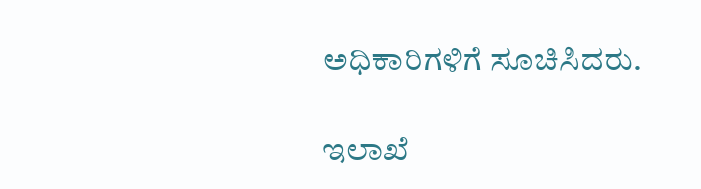ಅಧಿಕಾರಿಗಳಿಗೆ ಸೂಚಿಸಿದರು.

ಇಲಾಖೆ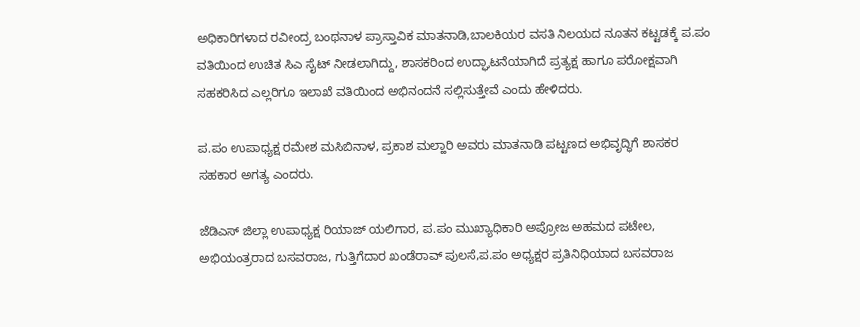ಅಧಿಕಾರಿಗಳಾದ ರವೀಂದ್ರ ಬಂಥನಾಳ ಪ್ರಾಸ್ತಾವಿಕ ಮಾತನಾಡಿ,ಬಾಲಕಿಯರ ವಸತಿ ನಿಲಯದ ನೂತನ ಕಟ್ಟಡಕ್ಕೆ ಪ.ಪಂ ವತಿಯಿಂದ ಉಚಿತ ಸಿಎ ಸೈಟ್ ನೀಡಲಾಗಿದ್ದು, ಶಾಸಕರಿಂದ ಉದ್ಘಾಟನೆಯಾಗಿದೆ ಪ್ರತ್ಯಕ್ಷ ಹಾಗೂ ಪರೋಕ್ಷವಾಗಿ ಸಹಕರಿಸಿದ ಎಲ್ಲರಿಗೂ ಇಲಾಖೆ ವತಿಯಿಂದ ಅಭಿನಂದನೆ ಸಲ್ಲಿಸುತ್ತೇವೆ ಎಂದು ಹೇಳಿದರು.

ಪ.ಪಂ ಉಪಾಧ್ಯಕ್ಷ ರಮೇಶ ಮಸಿಬಿನಾಳ, ಪ್ರಕಾಶ ಮಲ್ಹಾರಿ ಅವರು ಮಾತನಾಡಿ ಪಟ್ಟಣದ ಅಭಿವೃದ್ಧಿಗೆ ಶಾಸಕರ ಸಹಕಾರ ಅಗತ್ಯ ಎಂದರು.

ಜೆಡಿಎಸ್ ಜಿಲ್ಲಾ ಉಪಾಧ್ಯಕ್ಷ ರಿಯಾಜ್ ಯಲಿಗಾರ, ಪ.ಪಂ ಮುಖ್ಯಾಧಿಕಾರಿ ಅಪ್ರೋಜ ಅಹಮದ ಪಟೇಲ, ಅಭಿಯಂತ್ರರಾದ ಬಸವರಾಜ, ಗುತ್ತಿಗೆದಾರ ಖಂಡೆರಾವ್ ಪುಲಸೆ,ಪ.ಪಂ ಅಧ್ಯಕ್ಷರ ಪ್ರತಿನಿಧಿಯಾದ ಬಸವರಾಜ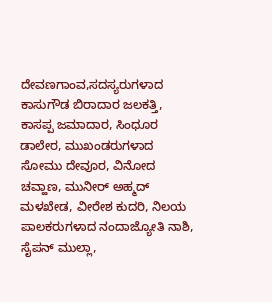ದೇವಣಗಾಂವ,ಸದಸ್ಯರುಗಳಾದ ಕಾಸುಗೌಡ ಬಿರಾದಾರ ಜಲಕತ್ತಿ, ಕಾಸಪ್ಪ ಜಮಾದಾರ, ಸಿಂಧೂರ ಡಾಲೇರ, ಮುಖಂಡರುಗಳಾದ ಸೋಮು ದೇವೂರ, ವಿನೋದ ಚವ್ಹಾಣ, ಮುನೀರ್ ಅಹ್ಮದ್ ಮಳಖೇಡ, ವೀರೇಶ ಕುದರಿ, ನಿಲಯ ಪಾಲಕರುಗಳಾದ ನಂದಾಜ್ಯೋತಿ ನಾಶಿ, ಸೈಪನ್ ಮುಲ್ಲಾ,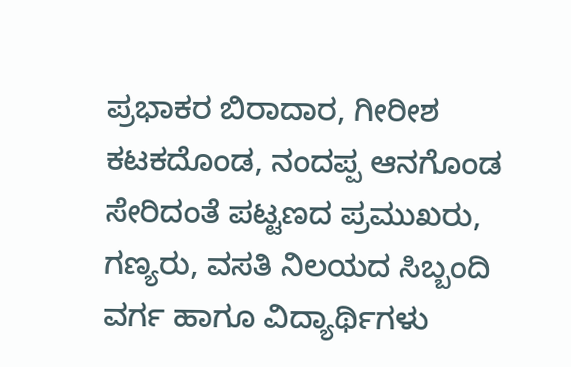ಪ್ರಭಾಕರ ಬಿರಾದಾರ, ಗೀರೀಶ ಕಟಕದೊಂಡ, ನಂದಪ್ಪ ಆನಗೊಂಡ ಸೇರಿದಂತೆ ಪಟ್ಟಣದ ಪ್ರಮುಖರು, ಗಣ್ಯರು, ವಸತಿ ನಿಲಯದ ಸಿಬ್ಬಂದಿ ವರ್ಗ ಹಾಗೂ ವಿದ್ಯಾರ್ಥಿಗಳು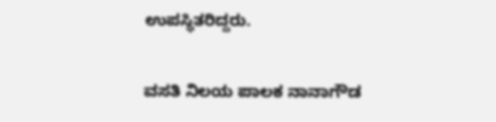ಉಪಸ್ಥಿತರಿದ್ದರು.

ವಸತಿ ನಿಲಯ ಪಾಲಕ ನಾನಾಗೌಡ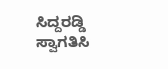ಸಿದ್ದರಡ್ಡಿ ಸ್ವಾಗತಿಸಿ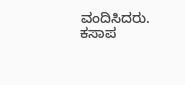ವಂದಿಸಿದರು. ಕಸಾಪ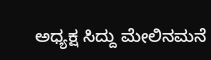ಅಧ್ಯಕ್ಷ ಸಿದ್ದು ಮೇಲಿನಮನೆ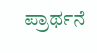ಪ್ರಾರ್ಥನೆ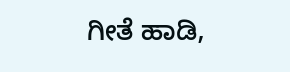ಗೀತೆ ಹಾಡಿ,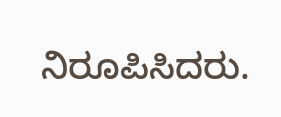ನಿರೂಪಿಸಿದರು.